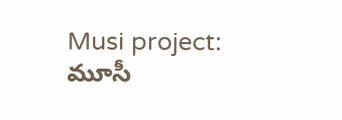Musi project: మూసీ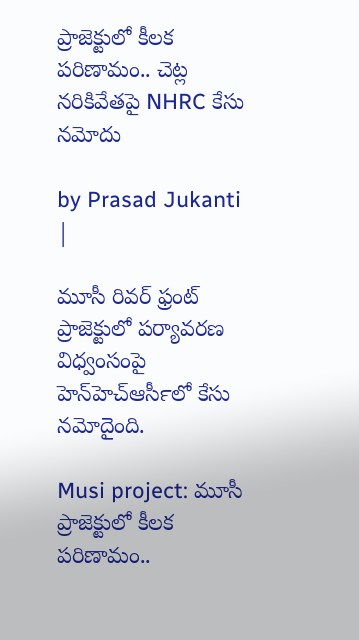ప్రాజెక్టులో కీలక పరిణామం.. చెట్ల నరికివేతపై NHRC కేసు నమోదు

by Prasad Jukanti |

మూసీ రివర్ ఫ్రంట్ ప్రాజెక్టులో పర్యావరణ విధ్వంసంపై హెన్‍హెచ్ఆర్‍సీలో కేసు నమోదైంది.

Musi project: మూసీ ప్రాజెక్టులో కీలక పరిణామం..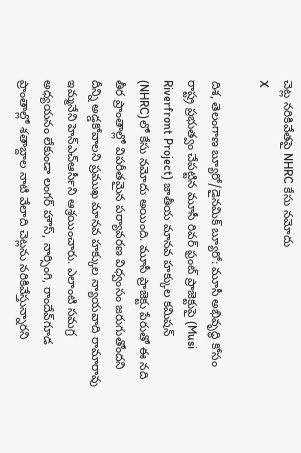చెట్ల నరికివేతపై NHRC కేసు నమోదు
X

దిశ, తెలంగాణ బ్యూరో/డైనమిక్ బ్యూరో: మూసీ అభివృద్ధి కోసం రాష్ట్ర ప్రభుత్వం చేపట్టిన మూసీ రివర్ ఫ్రంట్ ప్రాజెక్టుపై (Musi Riverfront Project) జాతీయ మానవ హక్కుల కమిషన్‍ (NHRC)లో కేసు నమోదు అయింది. మూసీ ప్రాజెక్టు పేరుతో ఈ నది తీర ప్రాంతాల్లో విపరీతమైన పర్యావరణ విధ్వంసం జరుగుతోందని దీన్ని అడ్డకోవాలని ప్రముఖ మానవ హక్కుల న్యాయవాది రామారావు ఇమ్మనేని హెన్ఎచ్‍ఆర్‍సీని ఆశ్రయించారు. ఎలాంటి సమగ్ర అధ్యయనం లేకుండా లంగర్ హౌస్, నార్సింగి, రాందేవ్‌గూడ ప్రాంతాల్లో శతాబ్దాల నాటి వేలాది చెట్లను నరికివేస్తున్నారని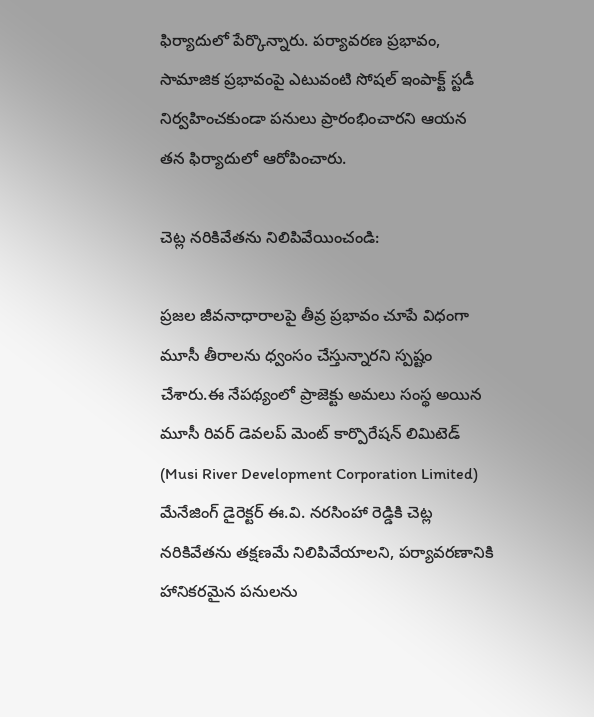ఫిర్యాదులో పేర్కొన్నారు. పర్యావరణ ప్రభావం, సామాజిక ప్రభావంపై ఎటువంటి సోషల్ ఇంపాక్ట్ స్టడీ నిర్వహించకుండా పనులు ప్రారంభించారని ఆయన తన ఫిర్యాదులో ఆరోపించారు.

చెట్ల నరికివేతను నిలిపివేయించండి:

ప్రజల జీవనాధారాలపై తీవ్ర ప్రభావం చూపే విధంగా మూసీ తీరాలను ధ్వంసం చేస్తున్నారని స్పష్టం చేశారు.ఈ నేపథ్యంలో ప్రాజెక్టు అమలు సంస్థ అయిన మూసీ రివర్ డెవలప్ మెంట్ కార్పొరేషన్ లిమిటెడ్ (Musi River Development Corporation Limited) మేనేజింగ్ డైరెక్టర్ ఈ.వి. నరసింహా రెడ్డికి చెట్ల నరికివేతను తక్షణమే నిలిపివేయాలని, పర్యావరణానికి హానికరమైన పనులను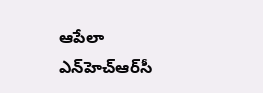ఆపేలా ఎన్‌హెచ్‌ఆర్‌సీ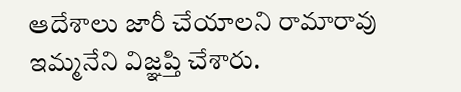ఆదేశాలు జారీ చేయాలని రామారావు ఇమ్మనేని విజ్ఞప్తి చేశారు.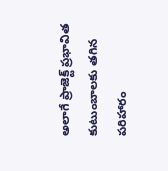అలాగే ప్రాజెక్ట్ ప్రభావిత కుటుంబాలకు తగిన పరిహారం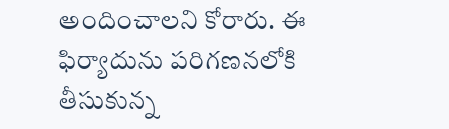అందించాలని కోరారు. ఈ ఫిర్యాదును పరిగణనలోకి తీసుకున్న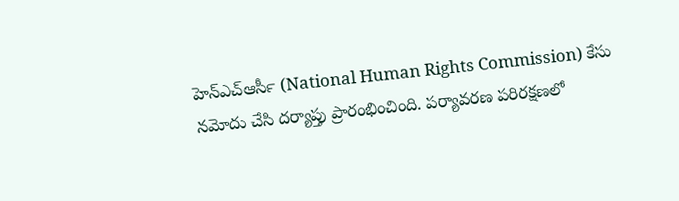హెన్ఎచ్‍ఆర్‍సీ (National Human Rights Commission) కేసు నమోదు చేసి దర్యాప్తు ప్రారంభించింది. పర్యావరణ పరిరక్షణలో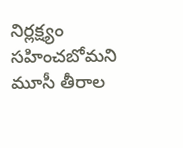నిర్లక్ష్యం సహించబోమని మూసీ తీరాల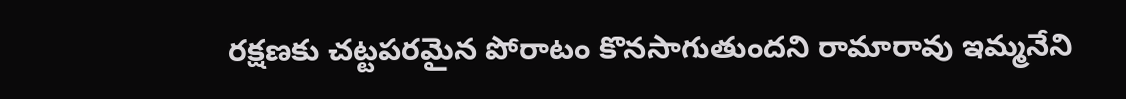రక్షణకు చట్టపరమైన పోరాటం కొనసాగుతుందని రామారావు ఇమ్మనేని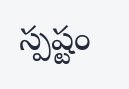స్పష్టం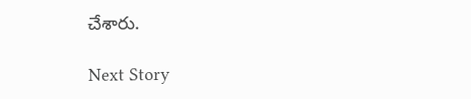చేశారు.

Next Story